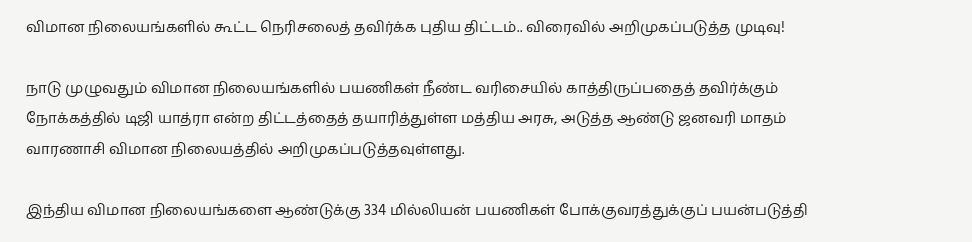விமான நிலையங்களில் கூட்ட நெரிசலைத் தவிர்க்க புதிய திட்டம்.. விரைவில் அறிமுகப்படுத்த முடிவு!

நாடு முழுவதும் விமான நிலையங்களில் பயணிகள் நீண்ட வரிசையில் காத்திருப்பதைத் தவிர்க்கும் நோக்கத்தில் டிஜி யாத்ரா என்ற திட்டத்தைத் தயாரித்துள்ள மத்திய அரசு, அடுத்த ஆண்டு ஜனவரி மாதம் வாரணாசி விமான நிலையத்தில் அறிமுகப்படுத்தவுள்ளது.

இந்திய விமான நிலையங்களை ஆண்டுக்கு 334 மில்லியன் பயணிகள் போக்குவரத்துக்குப் பயன்படுத்தி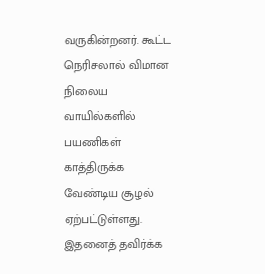வருகின்றனர். கூட்ட நெரிசலால் விமான நிலைய வாயில்களில் பயணிகள் காத்திருக்க வேண்டிய சூழல் ஏற்பட்டுள்ளது. இதனைத் தவிர்க்க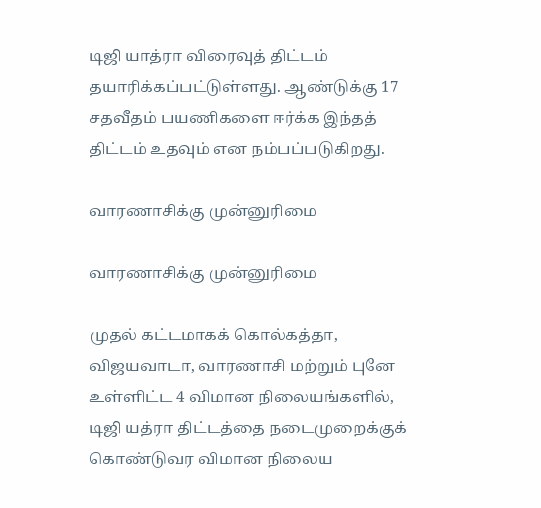டிஜி யாத்ரா விரைவுத் திட்டம் தயாரிக்கப்பட்டுள்ளது. ஆண்டுக்கு 17 சதவீதம் பயணிகளை ஈர்க்க இந்தத் திட்டம் உதவும் என நம்பப்படுகிறது.

வாரணாசிக்கு முன்னுரிமை

வாரணாசிக்கு முன்னுரிமை

முதல் கட்டமாகக் கொல்கத்தா, விஜயவாடா, வாரணாசி மற்றும் புனே உள்ளிட்ட 4 விமான நிலையங்களில், டிஜி யத்ரா திட்டத்தை நடைமுறைக்குக் கொண்டுவர விமான நிலைய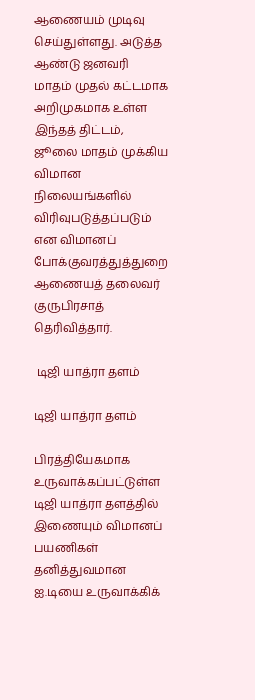ஆணையம் முடிவு செய்துள்ளது. அடுத்த ஆண்டு ஜனவரி மாதம் முதல் கட்டமாக அறிமுகமாக உள்ள இந்தத் திட்டம், ஜூலை மாதம் முக்கிய விமான நிலையங்களில் விரிவுபடுத்தப்படும் என விமானப் போக்குவரத்துத்துறை ஆணையத் தலைவர் குருபிரசாத் தெரிவித்தார்.

 டிஜி யாத்ரா தளம்

டிஜி யாத்ரா தளம்

பிரத்தியேகமாக உருவாக்கப்பட்டுள்ள டிஜி யாத்ரா தளத்தில் இணையும் விமானப் பயணிகள் தனித்துவமான ஐ.டியை உருவாக்கிக்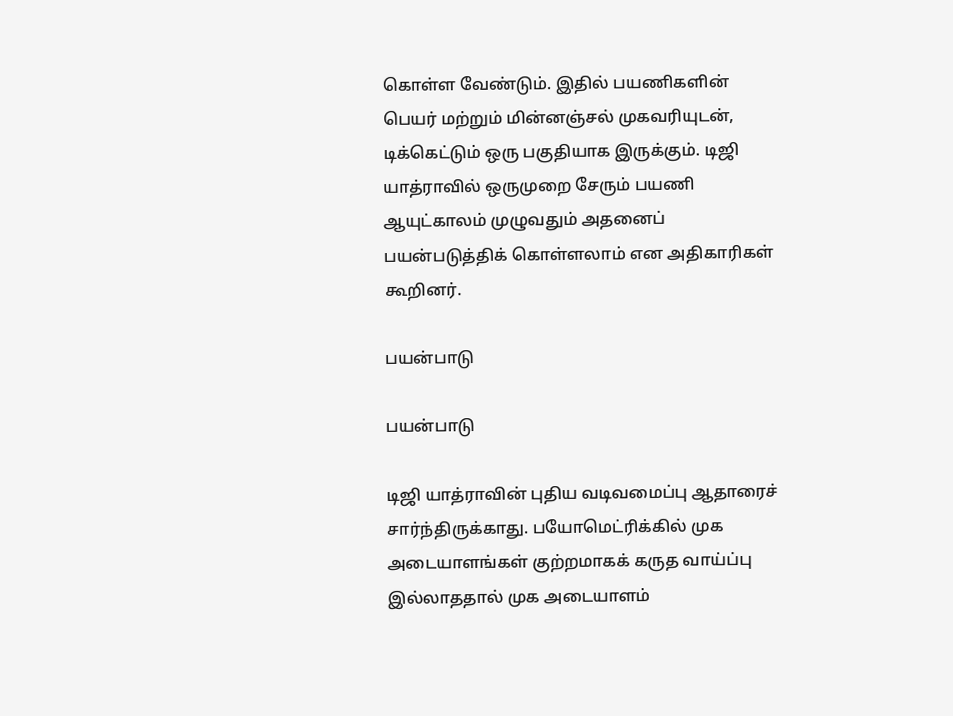கொள்ள வேண்டும். இதில் பயணிகளின் பெயர் மற்றும் மின்னஞ்சல் முகவரியுடன், டிக்கெட்டும் ஒரு பகுதியாக இருக்கும். டிஜி யாத்ராவில் ஒருமுறை சேரும் பயணி ஆயுட்காலம் முழுவதும் அதனைப் பயன்படுத்திக் கொள்ளலாம் என அதிகாரிகள் கூறினர்.

பயன்பாடு

பயன்பாடு

டிஜி யாத்ராவின் புதிய வடிவமைப்பு ஆதாரைச் சார்ந்திருக்காது. பயோமெட்ரிக்கில் முக அடையாளங்கள் குற்றமாகக் கருத வாய்ப்பு இல்லாததால் முக அடையாளம்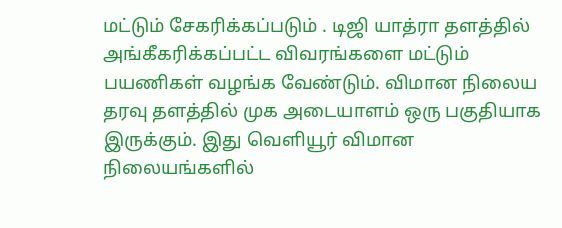மட்டும் சேகரிக்கப்படும் . டிஜி யாத்ரா தளத்தில் அங்கீகரிக்கப்பட்ட விவரங்களை மட்டும் பயணிகள் வழங்க வேண்டும். விமான நிலைய தரவு தளத்தில் முக அடையாளம் ஒரு பகுதியாக இருக்கும். இது வெளியூர் விமான நிலையங்களில்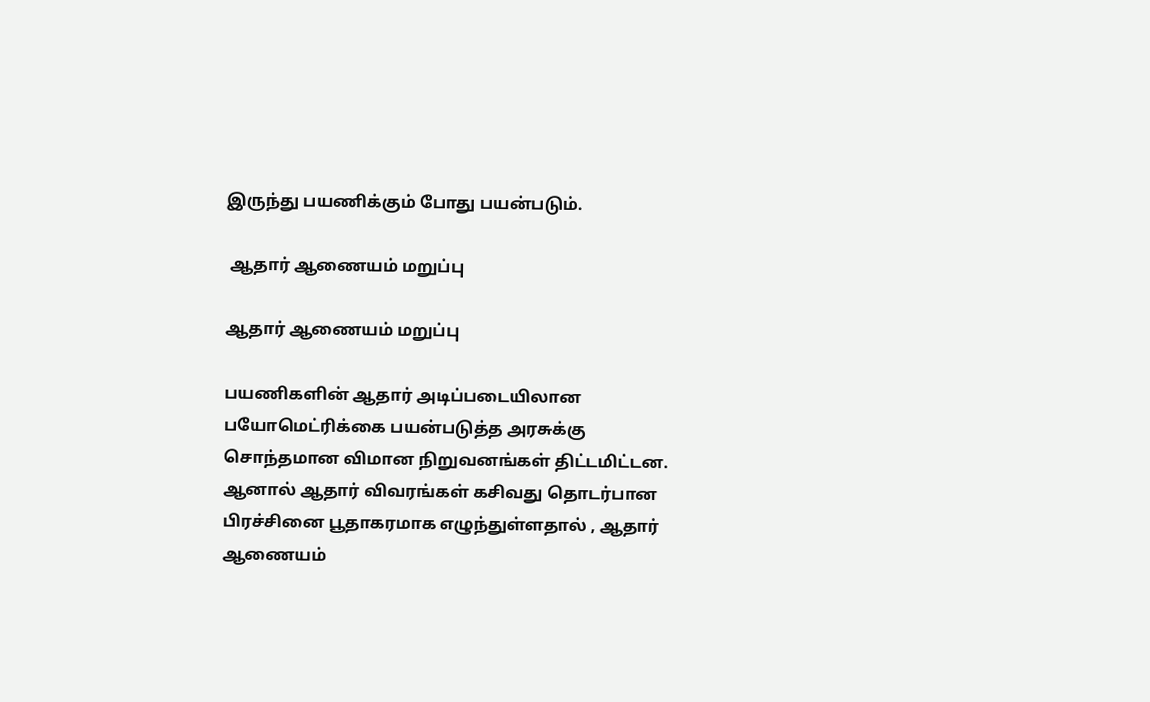இருந்து பயணிக்கும் போது பயன்படும்.

 ஆதார் ஆணையம் மறுப்பு

ஆதார் ஆணையம் மறுப்பு

பயணிகளின் ஆதார் அடிப்படையிலான பயோமெட்ரிக்கை பயன்படுத்த அரசுக்கு சொந்தமான விமான நிறுவனங்கள் திட்டமிட்டன. ஆனால் ஆதார் விவரங்கள் கசிவது தொடர்பான பிரச்சினை பூதாகரமாக எழுந்துள்ளதால் , ஆதார் ஆணையம்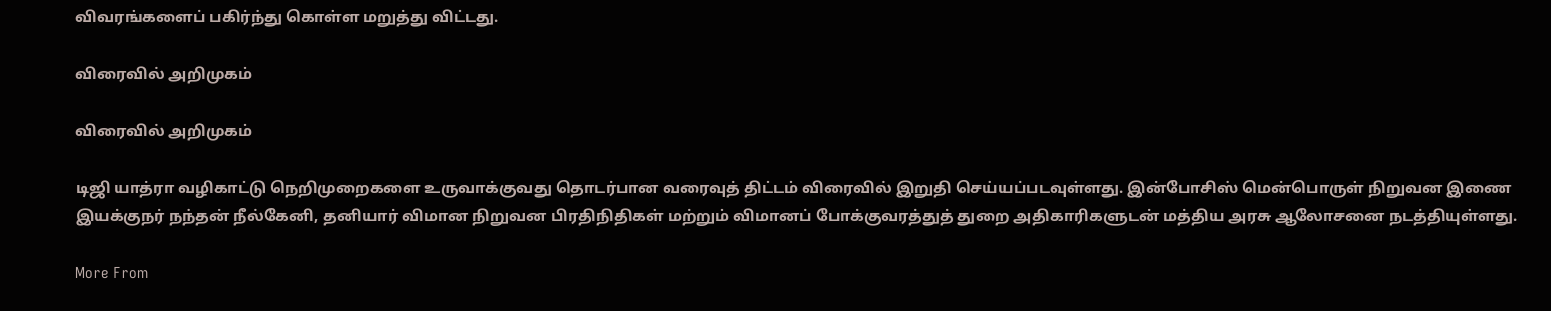விவரங்களைப் பகிர்ந்து கொள்ள மறுத்து விட்டது.

விரைவில் அறிமுகம்

விரைவில் அறிமுகம்

டிஜி யாத்ரா வழிகாட்டு நெறிமுறைகளை உருவாக்குவது தொடர்பான வரைவுத் திட்டம் விரைவில் இறுதி செய்யப்படவுள்ளது. இன்போசிஸ் மென்பொருள் நிறுவன இணை இயக்குநர் நந்தன் நீல்கேனி, தனியார் விமான நிறுவன பிரதிநிதிகள் மற்றும் விமானப் போக்குவரத்துத் துறை அதிகாரிகளுடன் மத்திய அரசு ஆலோசனை நடத்தியுள்ளது.

More From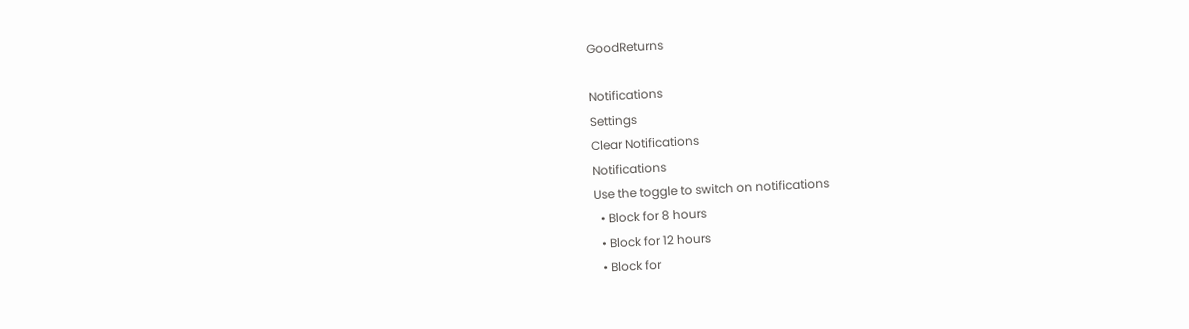GoodReturns

Notifications
Settings
Clear Notifications
Notifications
Use the toggle to switch on notifications
  • Block for 8 hours
  • Block for 12 hours
  • Block for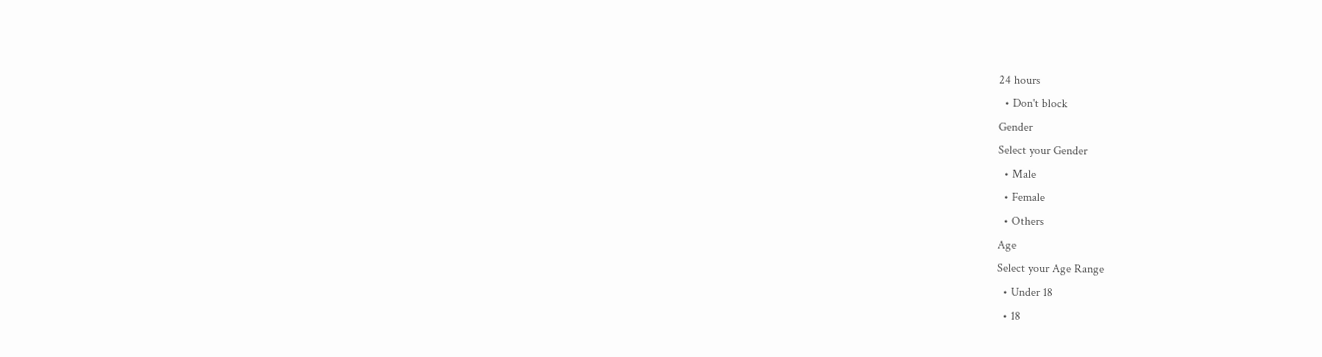24 hours
  • Don't block
Gender
Select your Gender
  • Male
  • Female
  • Others
Age
Select your Age Range
  • Under 18
  • 18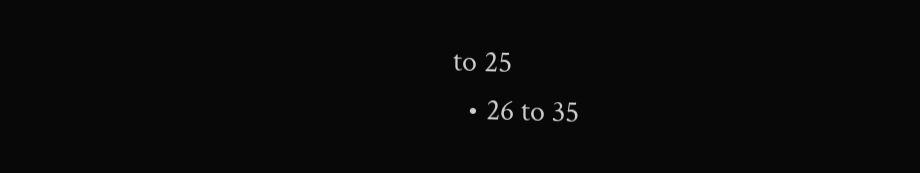to 25
  • 26 to 35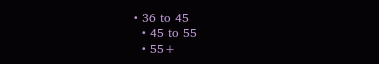• 36 to 45
  • 45 to 55
  • 55+